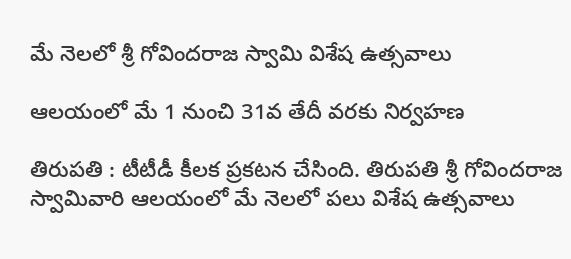మే నెలలో శ్రీ గోవిందరాజ స్వామి విశేష ఉత్స‌వాలు

ఆల‌యంలో మే 1 నుంచి 31వ తేదీ వ‌ర‌కు నిర్వ‌హ‌ణ

తిరుప‌తి : టీటీడీ కీల‌క ప్ర‌క‌ట‌న చేసింది. తిరుపతి శ్రీ గోవిందరాజ స్వామివారి ఆలయంలో మే నెలలో పలు విశేష ఉత్సవాలు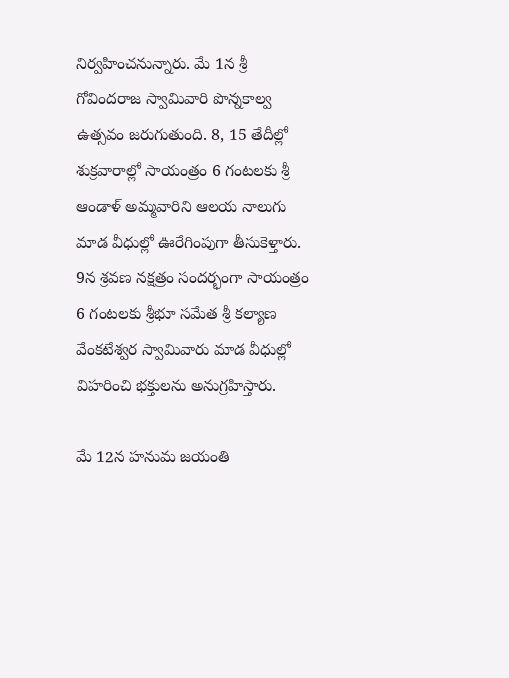నిర్వహించనున్నారు. మే 1న శ్రీ గోవిందరాజ స్వామివారి పొన్నకాల్వ ఉత్సవం జరుగుతుంది. 8, 15 తేదీల్లో శుక్రవారాల్లో సాయంత్రం 6 గంటలకు శ్రీ ఆండాళ్ అమ్మవారిని ఆలయ నాలుగు మాడ వీధుల్లో ఊరేగింపుగా తీసుకెళ్తారు. 9న శ్రవణ నక్షత్రం సందర్భంగా సాయంత్రం 6 గంటలకు శ్రీభూ సమేత శ్రీ కల్యాణ వేంకటేశ్వర స్వామివారు మాడ వీధుల్లో విహరించి భక్తులను అనుగ్రహిస్తారు.

మే 12న హనుమ జ‌యంతి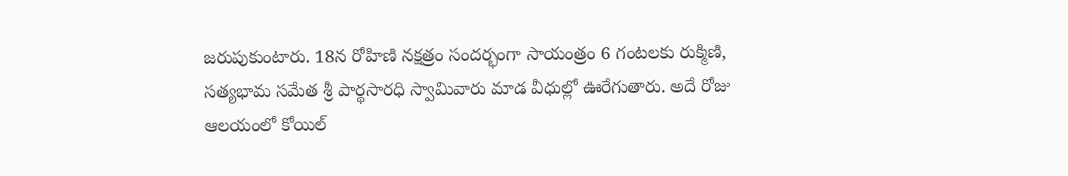జరుపుకుంటారు. 18న రోహిణి నక్షత్రం సందర్భంగా సాయంత్రం 6 గంటలకు రుక్మిణి, సత్యభామ సమేత శ్రీ పార్థసారధి స్వామివారు మాడ వీధుల్లో ఊరేగుతారు. అదే రోజు ఆలయంలో కోయిల్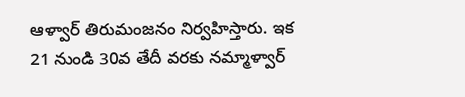ఆళ్వార్ తిరుమంజనం నిర్వహిస్తారు. ఇక‌ 21 నుండి 30వ తేదీ వరకు నమ్మాళ్వార్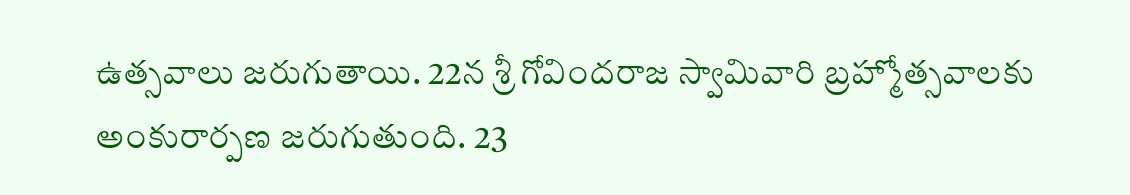ఉత్సవాలు జరుగుతాయి. 22న శ్రీ గోవిందరాజ స్వామివారి బ్రహ్మోత్సవాలకు అంకురార్పణ జరుగుతుంది. 23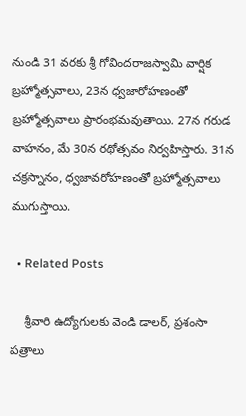నుండి 31 వరకు శ్రీ గోవిందరాజస్వామి వార్షిక బ్రహ్మోత్సవాలు, 23న ధ్వజారోహణంతో బ్రహ్మోత్సవాలు ప్రారంభమవుతాయి. 27న గరుడ వాహనం, మే 30న రథోత్సవం నిర్వహిస్తారు. 31న చక్రస్నానం, ధ్వజావరోహణంతో బ్రహ్మోత్సవాలు ముగుస్తాయి.

  • Related Posts

    శ్రీ‌వారి ఉద్యోగులకు వెండి డాలర్‌, ప్రశంసా పత్రాలు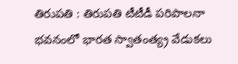తిరుపతి : తిరుపతి టీటీడీ పరిపాలనా భవనంలో భారత స్వాతంత్య్ర వేడుకలు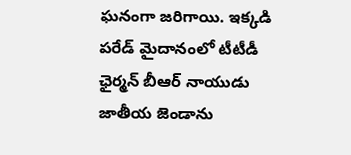ఘనంగా జరిగాయి. ఇక్కడి పరేడ్‌ మైదానంలో టీటీడీ ఛైర్మ‌న్ బీఆర్ నాయుడు జాతీయ జెండాను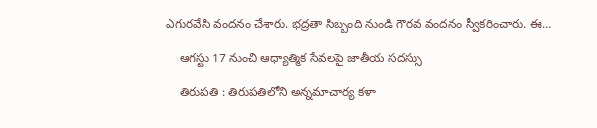ఎగురవేసి వందనం చేశారు. భద్రతా సిబ్బంది నుండి గౌరవ వందనం స్వీకరించారు. ఈ…

    ఆగ‌స్టు 17 నుంచి ఆధ్యాత్మిక సేవ‌ల‌పై జాతీయ స‌ద‌స్సు

    తిరుపతి : తిరుపతిలోని అన్నమాచార్య కళా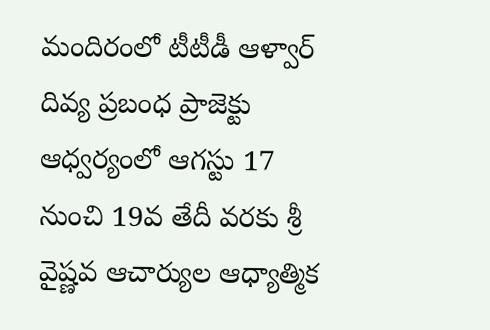మందిరంలో టీటీడీ ఆళ్వార్ దివ్య ప్రబంధ ప్రాజెక్టు ఆధ్వర్యంలో ఆగస్టు 17 నుంచి 19వ తేదీ వరకు శ్రీ వైష్ణవ ఆచార్యుల ఆధ్యాత్మిక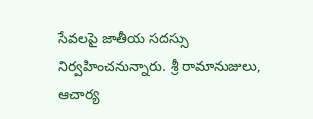సేవలపై జాతీయ సదస్సు నిర్వహించనున్నారు. శ్రీ రామానుజులు, ఆచార్య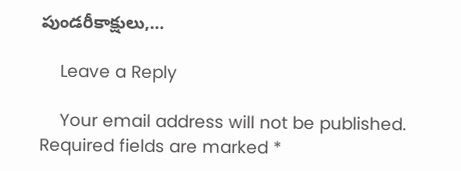పుండరీకాక్షులు,…

    Leave a Reply

    Your email address will not be published. Required fields are marked *